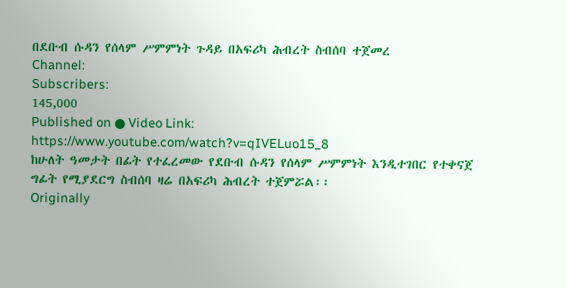በደቡብ ሱዳን የሰላም ሥምምነት ጉዳይ በአፍሪካ ሕብረት ስብሰባ ተጀመረ
Channel:
Subscribers:
145,000
Published on ● Video Link: https://www.youtube.com/watch?v=qIVELuo15_8
ከሁለት ዓመታት በፊት የተፈረመው የደቡብ ሱዳን የሰላም ሥምምነት እንዲተገበር የተቀናጀ ግፊት የሚያደርግ ስብሰባ ዛሬ በአፍሪካ ሕብረት ተጀምሯል፡፡
Originally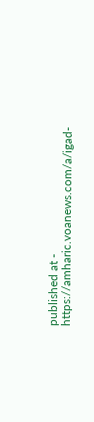published at - https://amharic.voanews.com/a/igad-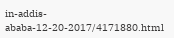in-addis-ababa-12-20-2017/4171880.html